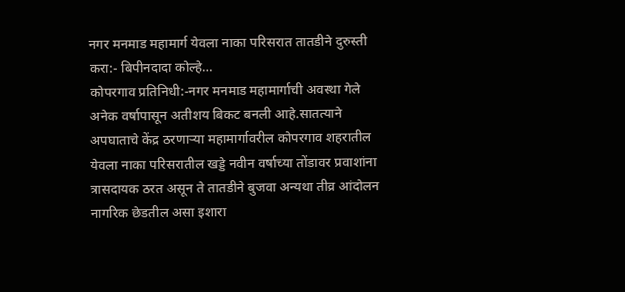नगर मनमाड महामार्ग येवला नाका परिसरात तातडीने दुरुस्ती करा:- बिपीनदादा कोल्हे…
कोपरगाव प्रतिनिधी:-नगर मनमाड महामार्गाची अवस्था गेले अनेक वर्षापासून अतीशय बिकट बनली आहे.सातत्याने अपघाताचे केंद्र ठरणाऱ्या महामार्गावरील कोपरगाव शहरातील येवला नाका परिसरातील खड्डे नवीन वर्षाच्या तोंडावर प्रवाशांना त्रासदायक ठरत असून ते तातडीने बुजवा अन्यथा तीव्र आंदोलन नागरिक छेडतील असा इशारा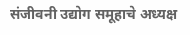संजीवनी उद्योग समूहाचे अध्यक्ष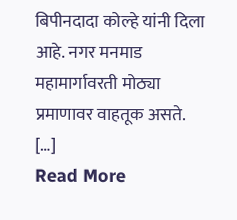बिपीनदादा कोल्हे यांनी दिला आहे. नगर मनमाड महामार्गावरती मोठ्या प्रमाणावर वाहतूक असते. […]
Read More